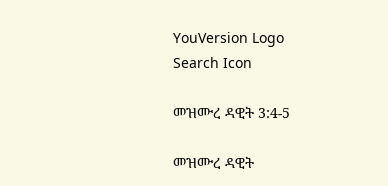YouVersion Logo
Search Icon

መዝሙረ ዳዊት 3:4-5

መዝሙረ ዳዊት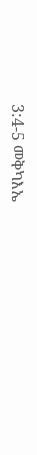3:4-5 መቅካእኤ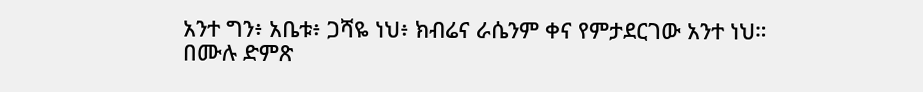አንተ ግን፥ አቤቱ፥ ጋሻዬ ነህ፥ ክብሬና ራሴንም ቀና የምታደርገው አንተ ነህ። በሙሉ ድምጽ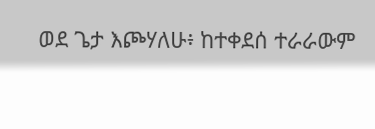ወደ ጌታ እጮሃለሁ፥ ከተቀደሰ ተራራውም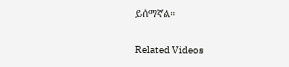ይሰማኛል።

Related Videos